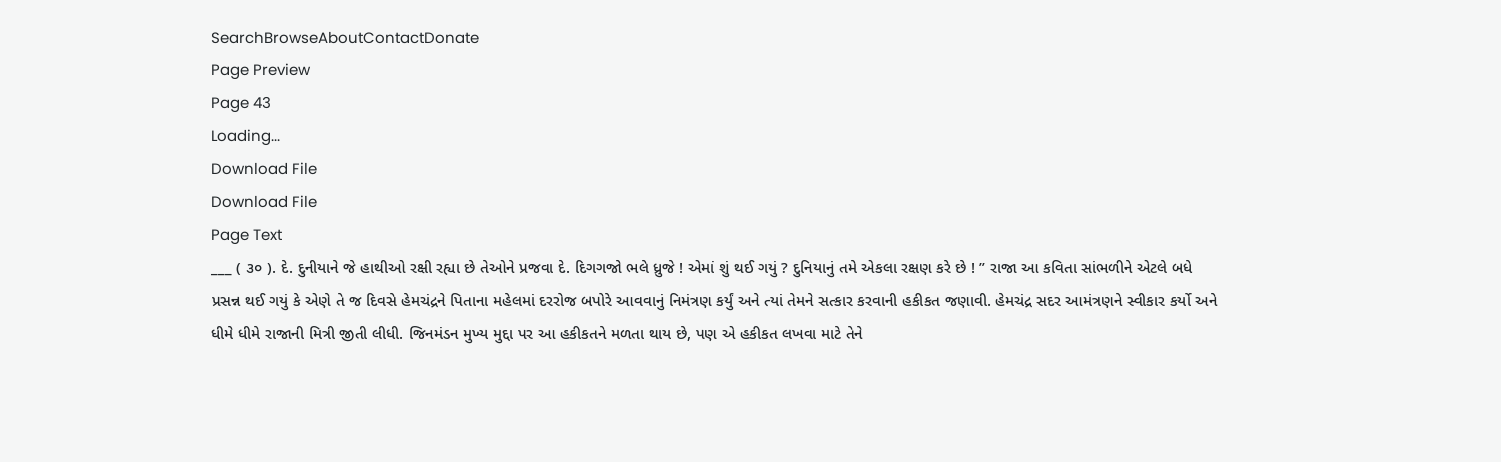SearchBrowseAboutContactDonate
Page Preview
Page 43
Loading...
Download File
Download File
Page Text
___ ( ૩૦ ). દે. દુનીયાને જે હાથીઓ રક્ષી રહ્યા છે તેઓને પ્રજવા દે. દિગગજો ભલે ધ્રુજે ! એમાં શું થઈ ગયું ? દુનિયાનું તમે એકલા રક્ષણ કરે છે ! ” રાજા આ કવિતા સાંભળીને એટલે બધે પ્રસન્ન થઈ ગયું કે એણે તે જ દિવસે હેમચંદ્રને પિતાના મહેલમાં દરરોજ બપોરે આવવાનું નિમંત્રણ કર્યું અને ત્યાં તેમને સત્કાર કરવાની હકીકત જણાવી. હેમચંદ્ર સદર આમંત્રણને સ્વીકાર કર્યો અને ધીમે ધીમે રાજાની મિત્રી જીતી લીધી. જિનમંડન મુખ્ય મુદ્દા પર આ હકીકતને મળતા થાય છે, પણ એ હકીકત લખવા માટે તેને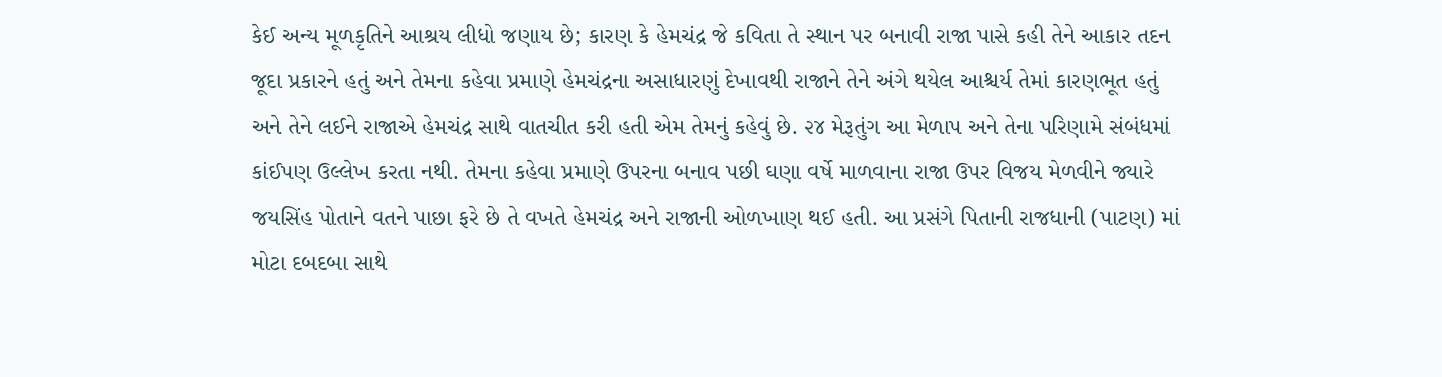કેઈ અન્ય મૂળકૃતિને આશ્રય લીધો જણાય છે; કારણ કે હેમચંદ્ર જે કવિતા તે સ્થાન પર બનાવી રાજા પાસે કહી તેને આકાર તદન જૂદા પ્રકારને હતું અને તેમના કહેવા પ્રમાણે હેમચંદ્રના અસાધારણું દેખાવથી રાજાને તેને અંગે થયેલ આશ્ચર્ય તેમાં કારણભૂત હતું અને તેને લઈને રાજાએ હેમચંદ્ર સાથે વાતચીત કરી હતી એમ તેમનું કહેવું છે. ૨૪ મેરૂતુંગ આ મેળાપ અને તેના પરિણામે સંબંધમાં કાંઈપણ ઉલ્લેખ કરતા નથી. તેમના કહેવા પ્રમાણે ઉપરના બનાવ પછી ઘણા વર્ષે માળવાના રાજા ઉપર વિજય મેળવીને જ્યારે જયસિંહ પોતાને વતને પાછા ફરે છે તે વખતે હેમચંદ્ર અને રાજાની ઓળખાણ થઈ હતી. આ પ્રસંગે પિતાની રાજધાની (પાટણ) માં મોટા દબદબા સાથે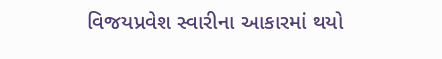વિજયપ્રવેશ સ્વારીના આકારમાં થયો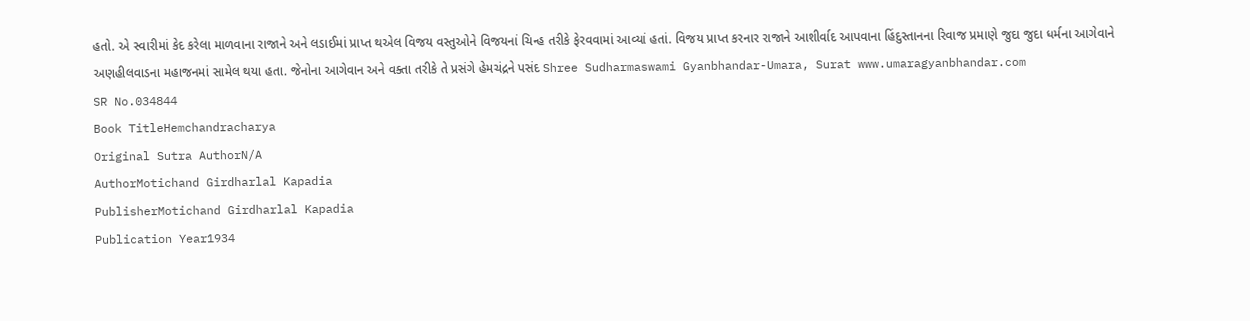હતો. એ સ્વારીમાં કેદ કરેલા માળવાના રાજાને અને લડાઈમાં પ્રાપ્ત થએલ વિજય વસ્તુઓને વિજયનાં ચિન્હ તરીકે ફેરવવામાં આવ્યાં હતાં. વિજય પ્રાપ્ત કરનાર રાજાને આશીર્વાદ આપવાના હિંદુસ્તાનના રિવાજ પ્રમાણે જુદા જુદા ધર્મના આગેવાને અણહીલવાડના મહાજનમાં સામેલ થયા હતા. જેનોના આગેવાન અને વક્તા તરીકે તે પ્રસંગે હેમચંદ્રને પસંદ Shree Sudharmaswami Gyanbhandar-Umara, Surat www.umaragyanbhandar.com
SR No.034844
Book TitleHemchandracharya
Original Sutra AuthorN/A
AuthorMotichand Girdharlal Kapadia
PublisherMotichand Girdharlal Kapadia
Publication Year1934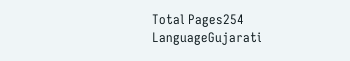Total Pages254
LanguageGujarati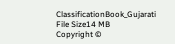ClassificationBook_Gujarati
File Size14 MB
Copyright ©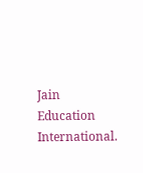Jain Education International.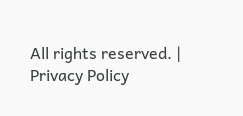All rights reserved. | Privacy Policy